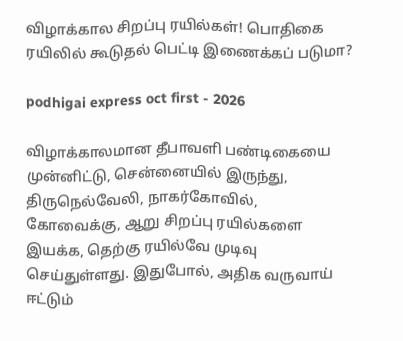விழாக்கால சிறப்பு ரயில்கள்! பொதிகை ரயிலில் கூடுதல் பெட்டி இணைக்கப் படுமா?

podhigai express oct first - 2026

விழாக்காலமான தீபாவளி பண்டிகையை முன்னிட்டு, சென்னையில் இருந்து, திருநெல்வேலி, நாகர்கோவில், கோவைக்கு, ஆறு சிறப்பு ரயில்களை இயக்க, தெற்கு ரயில்வே முடிவு செய்துள்ளது. இதுபோல், அதிக வருவாய் ஈட்டும்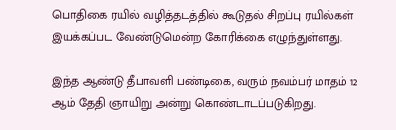பொதிகை ரயில் வழித்தடத்தில் கூடுதல் சிறப்பு ரயில்கள் இயக்கப்பட வேண்டுமென்ற கோரிக்கை எழுந்துள்ளது.

இந்த ஆண்டு தீபாவளி பண்டிகை, வரும் நவம்பர் மாதம் 12 ஆம் தேதி ஞாயிறு அன்று கொண்டாடப்படுகிறது.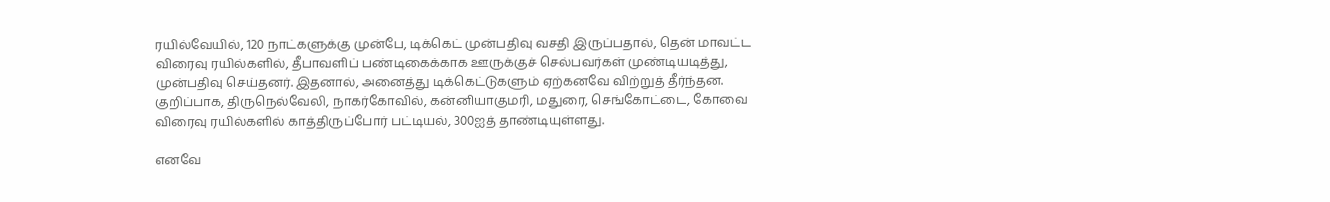ரயில்வேயில், 120 நாட்களுக்கு முன்பே, டிக்கெட் முன்பதிவு வசதி இருப்பதால், தென் மாவட்ட விரைவு ரயில்களில், தீபாவளிப் பண்டிகைக்காக ஊருக்குச் செல்பவர்கள் முண்டியடித்து, முன்பதிவு செய்தனர். இதனால், அனைத்து டிக்கெட்டுகளும் ஏற்கனவே விற்றுத் தீர்ந்தன. குறிப்பாக, திருநெல்வேலி, நாகர்கோவில், கன்னியாகுமரி, மதுரை, செங்கோட்டை, கோவை விரைவு ரயில்களில் காத்திருப்போர் பட்டியல், 300ஐத் தாண்டியுள்ளது.

எனவே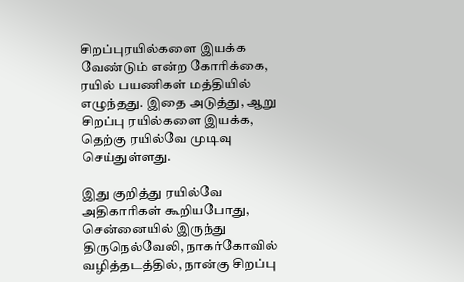சிறப்புரயில்களை இயக்க வேண்டும் என்ற கோரிக்கை, ரயில் பயணிகள் மத்தியில் எழுந்தது. இதை அடுத்து, ஆறு சிறப்பு ரயில்களை இயக்க, தெற்கு ரயில்வே முடிவு செய்துள்ளது.

இது குறித்து ரயில்வே அதிகாரிகள் கூறியபோது, சென்னையில் இருந்து திருநெல்வேலி, நாகர்கோவில் வழித்தடத்தில், நான்கு சிறப்பு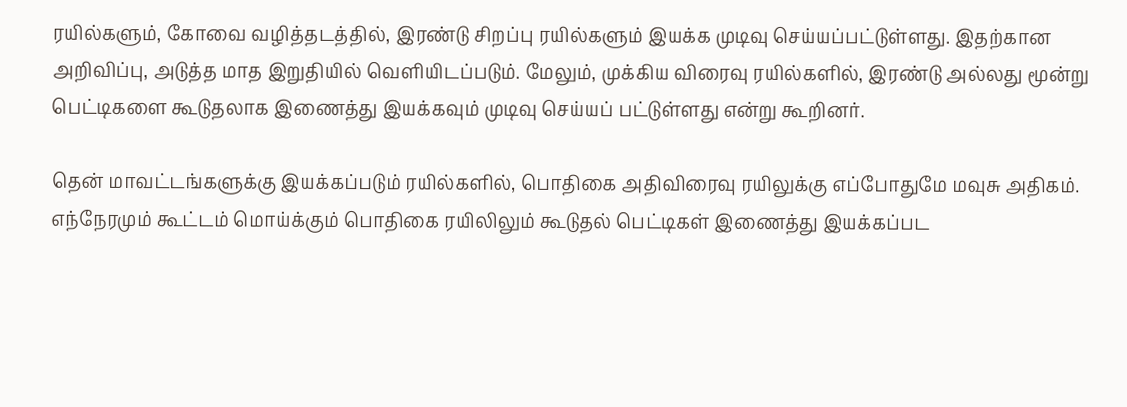ரயில்களும், கோவை வழித்தடத்தில், இரண்டு சிறப்பு ரயில்களும் இயக்க முடிவு செய்யப்பட்டுள்ளது. இதற்கான அறிவிப்பு, அடுத்த மாத இறுதியில் வெளியிடப்படும். மேலும், முக்கிய விரைவு ரயில்களில், இரண்டு அல்லது மூன்று பெட்டிகளை கூடுதலாக இணைத்து இயக்கவும் முடிவு செய்யப் பட்டுள்ளது என்று கூறினர்.

தென் மாவட்டங்களுக்கு இயக்கப்படும் ரயில்களில், பொதிகை அதிவிரைவு ரயிலுக்கு எப்போதுமே மவுசு அதிகம். எந்நேரமும் கூட்டம் மொய்க்கும் பொதிகை ரயிலிலும் கூடுதல் பெட்டிகள் இணைத்து இயக்கப்பட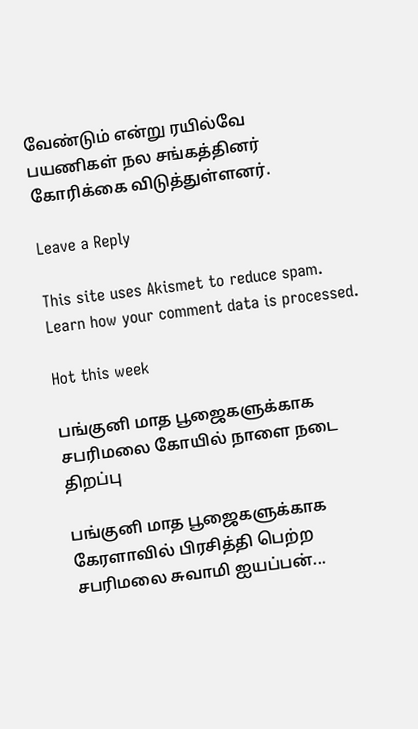வேண்டும் என்று ரயில்வே பயணிகள் நல சங்கத்தினர் கோரிக்கை விடுத்துள்ளனர்.

Leave a Reply

This site uses Akismet to reduce spam. Learn how your comment data is processed.

Hot this week

பங்குனி மாத பூஜைகளுக்காக சபரிமலை கோயில் நாளை நடை திறப்பு

பங்குனி மாத பூஜைகளுக்காக கேரளாவில் பிரசித்தி பெற்ற சபரிமலை சுவாமி ஐயப்பன்...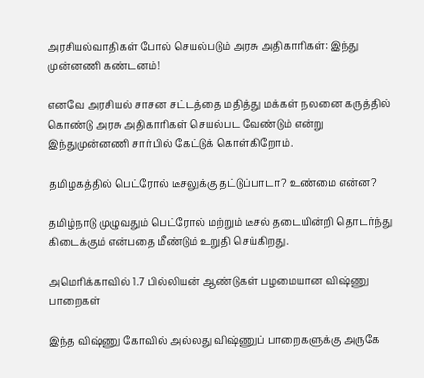அரசியல்வாதிகள் போல் செயல்படும் அரசு அதிகாரிகள்: இந்து முன்னணி கண்டனம்!

எனவே அரசியல் சாசன சட்டத்தை மதித்து மக்கள் நலனை கருத்தில் கொண்டு அரசு அதிகாரிகள் செயல்பட வேண்டும் என்று இந்துமுன்னணி சார்பில் கேட்டுக் கொள்கிறோம்.

தமிழகத்தில் பெட்ரோல் டீசலுக்கு தட்டுப்பாடா? உண்மை என்ன?

தமிழ்நாடு முழுவதும் பெட்ரோல் மற்றும் டீசல் தடையின்றி தொடர்ந்து கிடைக்கும் என்பதை மீண்டும் உறுதி செய்கிறது.

அமெரிக்காவில் 1.7 பில்லியன் ஆண்டுகள் பழமையான விஷ்ணு பாறைகள்

இந்த விஷ்ணு கோவில் அல்லது விஷ்ணுப் பாறைகளுக்கு அருகே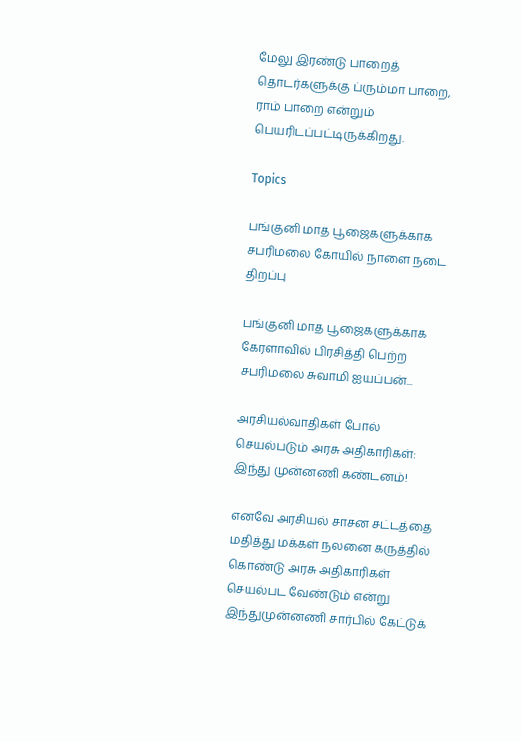மேலு இரண்டு பாறைத் தொடர்களுக்கு ப்ரும்மா பாறை, ராம் பாறை என்றும் பெயரிடப்பட்டிருக்கிறது.

Topics

பங்குனி மாத பூஜைகளுக்காக சபரிமலை கோயில் நாளை நடை திறப்பு

பங்குனி மாத பூஜைகளுக்காக கேரளாவில் பிரசித்தி பெற்ற சபரிமலை சுவாமி ஐயப்பன்...

அரசியல்வாதிகள் போல் செயல்படும் அரசு அதிகாரிகள்: இந்து முன்னணி கண்டனம்!

எனவே அரசியல் சாசன சட்டத்தை மதித்து மக்கள் நலனை கருத்தில் கொண்டு அரசு அதிகாரிகள் செயல்பட வேண்டும் என்று இந்துமுன்னணி சார்பில் கேட்டுக்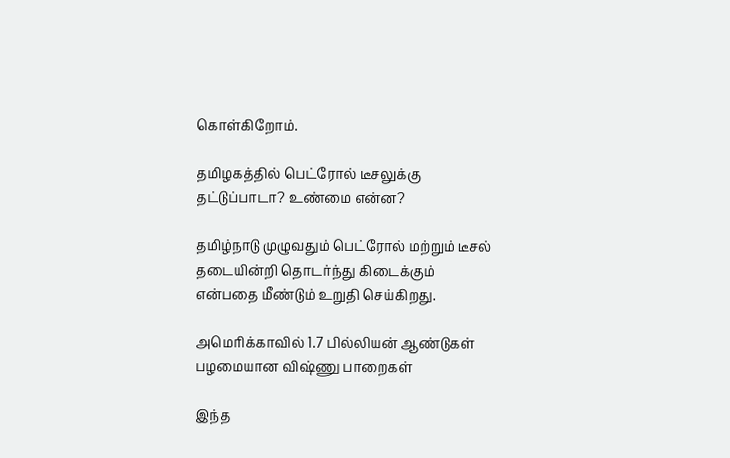கொள்கிறோம்.

தமிழகத்தில் பெட்ரோல் டீசலுக்கு தட்டுப்பாடா? உண்மை என்ன?

தமிழ்நாடு முழுவதும் பெட்ரோல் மற்றும் டீசல் தடையின்றி தொடர்ந்து கிடைக்கும் என்பதை மீண்டும் உறுதி செய்கிறது.

அமெரிக்காவில் 1.7 பில்லியன் ஆண்டுகள் பழமையான விஷ்ணு பாறைகள்

இந்த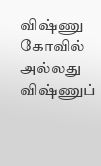விஷ்ணு கோவில் அல்லது விஷ்ணுப்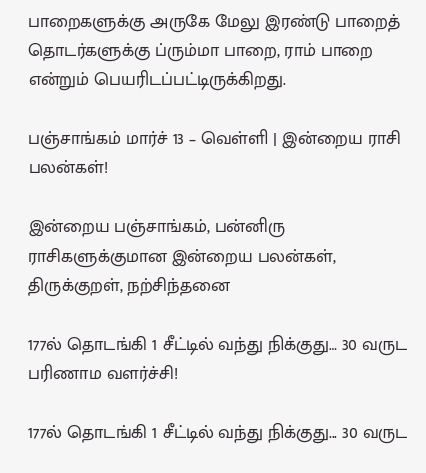பாறைகளுக்கு அருகே மேலு இரண்டு பாறைத் தொடர்களுக்கு ப்ரும்மா பாறை, ராம் பாறை என்றும் பெயரிடப்பட்டிருக்கிறது.

பஞ்சாங்கம் மார்ச் 13 – வெள்ளி | இன்றைய ராசி பலன்கள்!

இன்றைய பஞ்சாங்கம், பன்னிரு ராசிகளுக்குமான இன்றைய பலன்கள், திருக்குறள், நற்சிந்தனை

177ல் தொடங்கி 1 சீட்டில் வந்து நிக்குது… 30 வருட பரிணாம வளர்ச்சி!

177ல் தொடங்கி 1 சீட்டில் வந்து நிக்குது... 30 வருட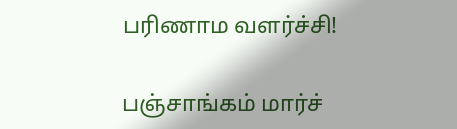பரிணாம வளர்ச்சி!

பஞ்சாங்கம் மார்ச்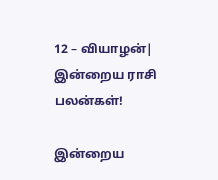12 – வியாழன்| இன்றைய ராசி பலன்கள்!

இன்றைய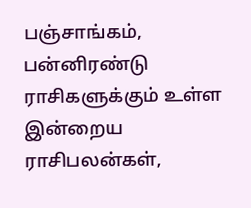பஞ்சாங்கம், பன்னிரண்டு ராசிகளுக்கும் உள்ள இன்றைய ராசிபலன்கள்,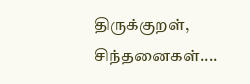திருக்குறள், சிந்தனைகள்....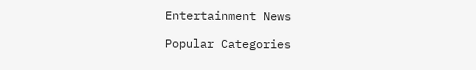Entertainment News

Popular Categories